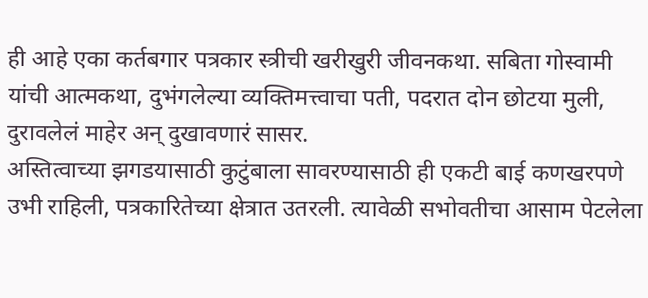ही आहे एका कर्तबगार पत्रकार स्त्रीची खरीखुरी जीवनकथा. सबिता गोस्वामी यांची आत्मकथा, दुभंगलेल्या व्यक्तिमत्त्वाचा पती, पदरात दोन छोटया मुली, दुरावलेलं माहेर अन् दुखावणारं सासर.
अस्तित्वाच्या झगडयासाठी कुटुंबाला सावरण्यासाठी ही एकटी बाई कणखरपणे उभी राहिली, पत्रकारितेच्या क्षेत्रात उतरली. त्यावेळी सभोवतीचा आसाम पेटलेला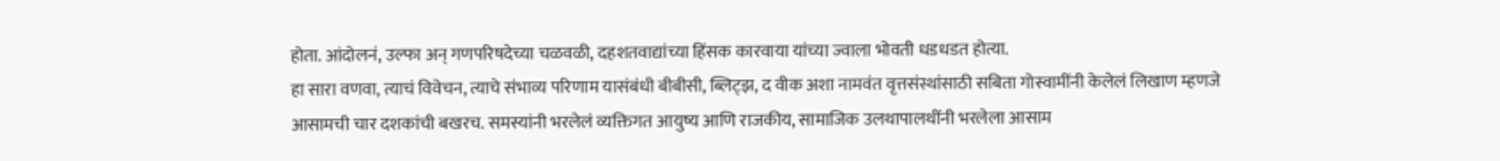होता. आंदोलनं, उल्फा अन् गणपरिषदेच्या चळवळी, दहशतवाद्यांच्या हिंसक कारवाया यांच्या ज्वाला भोवती धडधडत होत्या.
हा सारा वणवा, त्याचं विवेचन, त्याचे संभाव्य परिणाम यासंबंधी बीबीसी, ब्लिट्झ, द वीक अशा नामवंत वृत्तसंस्थांसाठी सबिता गोस्वामींनी केलेलं लिखाण म्हणजे आसामची चार दशकांची बखरच. समस्यांनी भरलेलं व्यक्तिगत आयुष्य आणि राजकीय, सामाजिक उलथापालथींनी भरलेला आसाम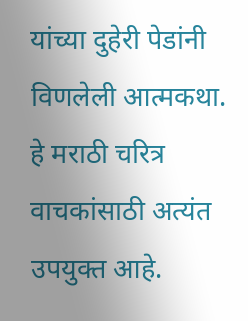यांच्या दुहेरी पेडांनी विणलेली आत्मकथा. हे मराठी चरित्र वाचकांसाठी अत्यंत उपयुक्त आहे.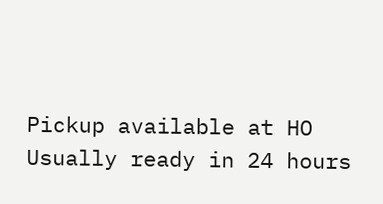Pickup available at HO
Usually ready in 24 hours